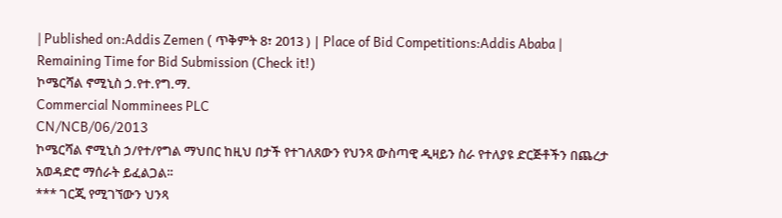| Published on:Addis Zemen ( ጥቅምት 8፣ 2013 ) | Place of Bid Competitions:Addis Ababa |
Remaining Time for Bid Submission (Check it!)
ኮሜርሻል ኖሚኒስ ኃ.የተ.የግ.ማ.
Commercial Nomminees PLC
CN/NCB/06/2013
ኮሜርሻል ኖሚኒስ ኃ/የተ/የግል ማህበር ከዚህ በታች የተገለጸውን የህንጻ ውስጣዊ ዲዛይን ስራ የተለያዩ ድርጅቶችን በጨረታ አወዳድሮ ማሰራት ይፈልጋል፡፡
*** ገርጂ የሚገኘውን ህንጻ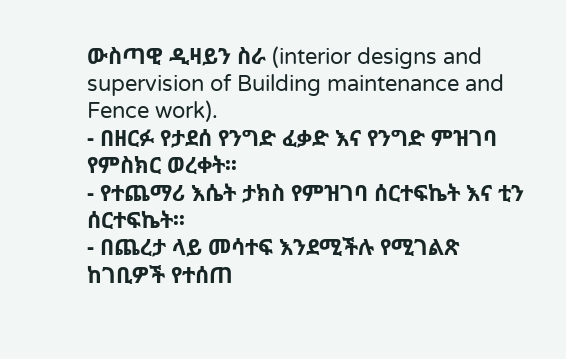ውስጣዊ ዲዛይን ስራ (interior designs and supervision of Building maintenance and Fence work).
- በዘርፉ የታደሰ የንግድ ፈቃድ እና የንግድ ምዝገባ የምስክር ወረቀት፡፡
- የተጨማሪ እሴት ታክስ የምዝገባ ሰርተፍኬት እና ቲን ሰርተፍኬት፡፡
- በጨረታ ላይ መሳተፍ እንደሚችሉ የሚገልጽ ከገቢዎች የተሰጠ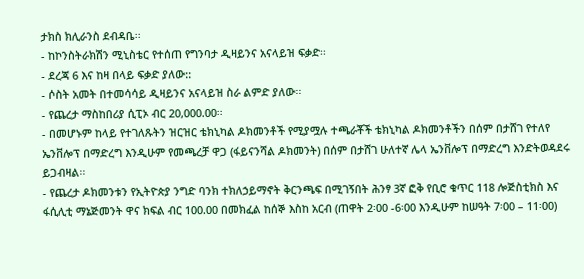ታክስ ክሊራንስ ደብዳቤ፡፡
- ከኮንስትራክሽን ሚኒስቴር የተሰጠ የግንባታ ዲዛይንና አናላይዝ ፍቃድ፡፡
- ደረጃ 6 እና ከዛ በላይ ፍቃድ ያለው::
- ሶስት አመት በተመሳሳይ ዲዛይንና አናላይዝ ስራ ልምድ ያለው፡፡
- የጨረታ ማስከበሪያ ሲፒኦ ብር 20,000.00፡፡
- በመሆኑም ከላይ የተገለጹትን ዝርዝር ቴክኒካል ዶክመንቶች የሚያሟሉ ተጫራቾች ቴክኒካል ዶክመንቶችን በሰም በታሸገ የተለየ ኤንቨሎፕ በማድረግ እንዲሁም የመጫረቻ ዋጋ (ፋይናንሻል ዶክመንት) በሰም በታሸገ ሁለተኛ ሌላ ኤንቨሎፕ በማድረግ እንድትወዳደሩ ይጋብዛል፡፡
- የጨረታ ዶክመንቱን የኢትዮጵያ ንግድ ባንክ ተክለኃይማኖት ቅርንጫፍ በሚገኝበት ሕንፃ 3ኛ ፎቅ የቢሮ ቁጥር 118 ሎጅስቲክስ እና ፋሲሊቲ ማኔጅመንት ዋና ክፍል ብር 100.00 በመክፈል ከሰኞ እስከ አርብ (ጠዋት 2፡00 -6፡00 እንዲሁም ከሠዓት 7፡00 – 11፡00)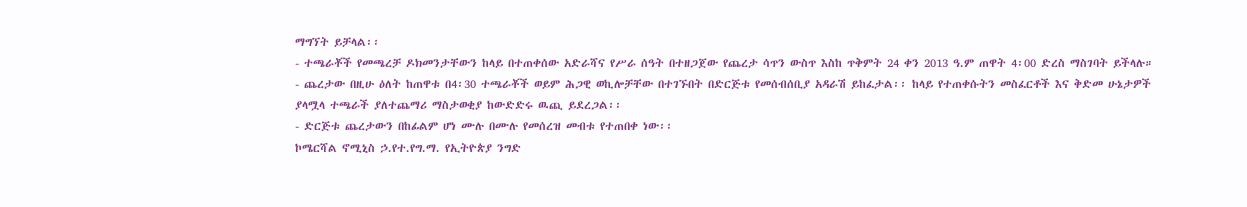ማግኘት ይቻላል፡፡
- ተጫራቾች የመጫረቻ ዶክመንታቸውን ከላይ በተጠቀሰው አድራሻና የሥራ ሰዓት በተዘጋጀው የጨረታ ሳጥን ውስጥ እስከ ጥቅምት 24 ቀን 2013 ዓ.ም ጠዋት 4፡00 ድረስ ማስገባት ይችላሉ።
- ጨረታው በዚሁ ዕለት ከጠዋቱ በ4፡30 ተጫራቾች ወይም ሕጋዊ ወኪሎቻቸው በተገኙበት በድርጅቱ የመሰብሰቢያ አዳራሽ ይከፈታል፡፡ ከላይ የተጠቀሱትን መስፈርቶች እና ቅድመ ሁኔታዎች ያላሟላ ተጫራች ያለተጨማሪ ማስታወቂያ ከውድድሩ ዉጪ ይደረጋል፡፡
- ድርጅቱ ጨረታውን በከፊልም ሆነ ሙሉ በሙሉ የመሰረዝ መብቱ የተጠበቀ ነው፡፡
ኮሜርሻል ኖሚኒስ ኃ.የተ.የግ.ማ. የኢትዮጵያ ንግድ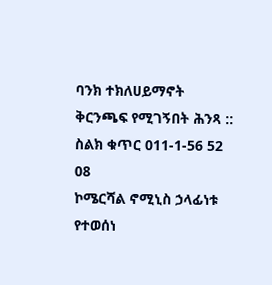ባንክ ተክለሀይማኖት ቅርንጫፍ የሚገኝበት ሕንጻ ::
ስልክ ቁጥር 011-1-56 52 08
ኮሜርሻል ኖሚኒስ ኃላፊነቱ የተወሰነ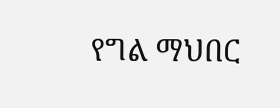የግል ማህበር